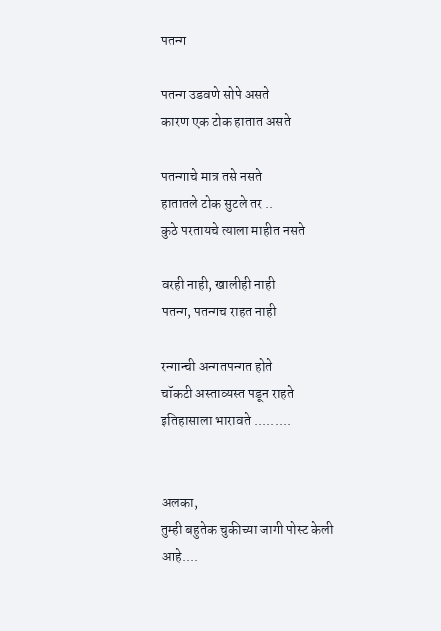पतन्ग

पतन्ग उडवणे सोपे असते
कारण एक टोक हातात असते

पतन्गाचे मात्र तसे नसते
हातातले टोक सुटले तर ..
कुठे परतायचे त्याला माहीत नसते

वरही नाही, खालीही नाही
पतन्ग, पतन्गच राहत नाही

रन्गान्ची अन्गतपन्गत होते
चॉकटी अस्ताव्यस्त पडून राहते
इतिहासाला भारावते .........


अलका,
तुम्ही बहुतेक चुकीच्या जागी पोस्ट केली आहे....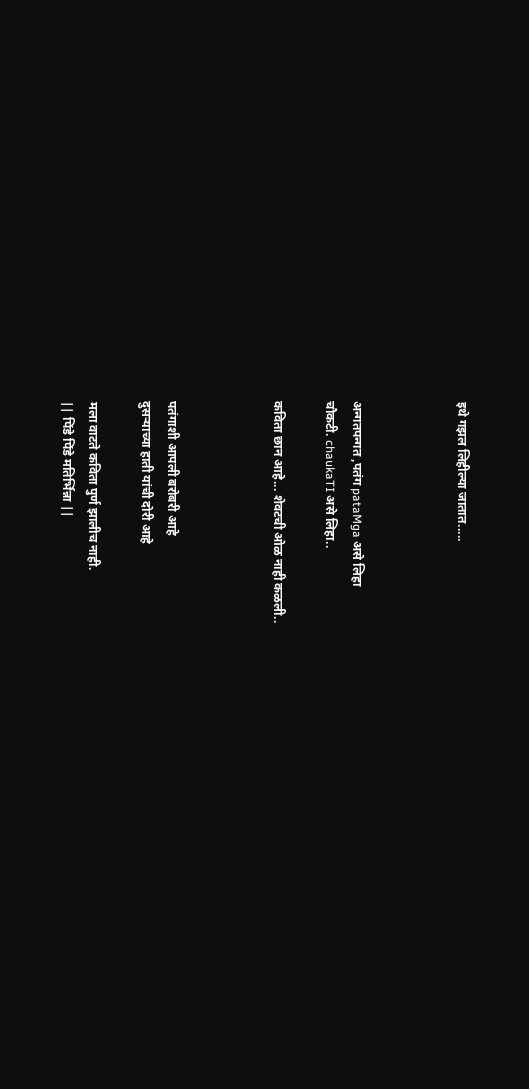इथे गझल लिहील्या जातात.....



अन्गतपन्गत ,पतंग pataMga असे लिहा
चौकटी. chaukaTI असे लिहा..

कविता छान आहे... शेवटची ओळ नाही कळली..



पतंगाशी आपली बरोबरी आहे
दुसर्‍याच्या हाती यांची दोरी आहे

मला वाटते कविता पुर्ण झालीच नाही.
|| पिंडे पिंडे मतिर्भिन्ना ||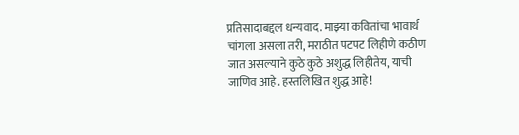प्रतिसादाबद्दल धन्यवाद. माझ्या कवितांचा भावार्थ चांगला असला तरी, मराठीत पटपट लिहीणे कठीण जात असल्याने कुठे कुठे अशुद्ध लिहीतेय, याची जाणिव आहे. हस्तलिखित शुद्ध आहे!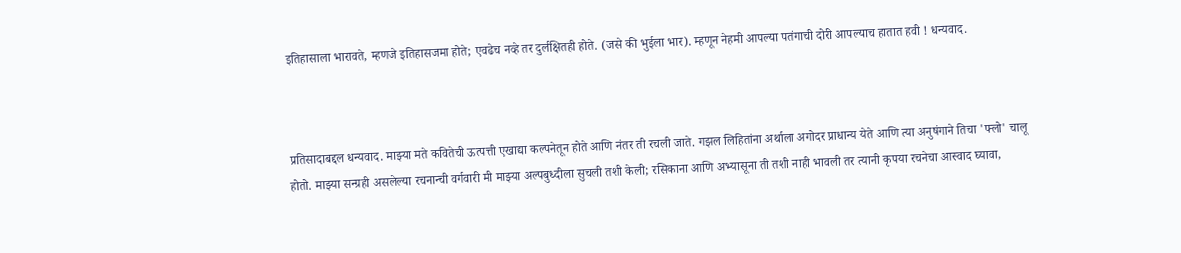इतिहासाला भारावते, म्हणजे इतिहासजमा होते; एवढेच नव्हे तर दुर्लक्षितही होते. (जसे की भुईला भार). म्हणून नेहमी आपल्या पतंगाची दोरी आपल्याच हातात हवी ! धन्यवाद.



प्रतिसादाबद्दल धन्यवाद. माझ्या मते कवितेची ऊत्पत्ती एखाद्या कल्पनेतून होते आणि नंतर ती रचली जाते. गझल लिहितांना अर्थाला अगोदर प्राधान्य येते आणि त्या अनुषंगाने तिचा 'फ्लो' चालू होतो. माझ्या सन्ग्रही असलेल्या रचनान्ची वर्गवारी मी माझ्या अल्पबुध्दीला सुचली तशी केली; रसिकाना आणि अभ्यासूना ती तशी नाही भावली तर त्यानी कृपया रचनेचा आस्वाद घ्यावा,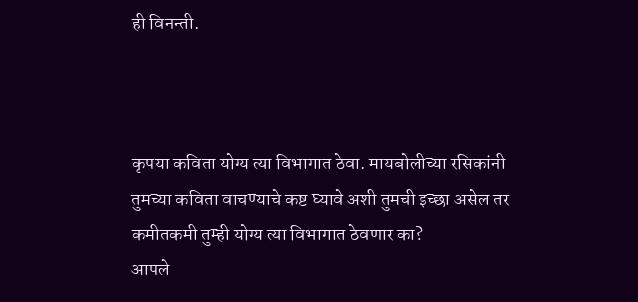ही विनन्ती.



कृपया कविता योग्य त्या विभागात ठेवा. मायबोलीच्या रसिकांनी तुमच्या कविता वाचण्याचे कष्ट घ्यावे अशी तुमची इच्छा असेल तर कमीतकमी तुम्ही योग्य त्या विभागात ठेवणार का?
आपले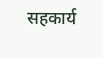सहकार्य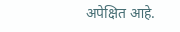अपेक्षित आहे.